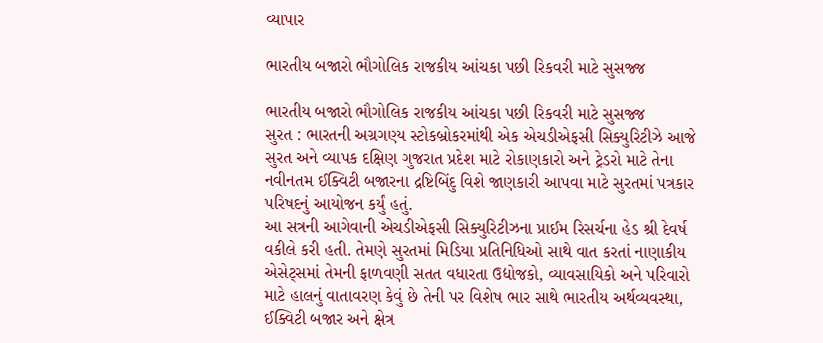વ્યાપાર

ભારતીય બજારો ભૌગોલિક રાજકીય આંચકા પછી રિકવરી માટે સુસજ્જ

ભારતીય બજારો ભૌગોલિક રાજકીય આંચકા પછી રિકવરી માટે સુસજ્જ
સુરત : ભારતની અગ્રગણ્ય સ્ટોકબ્રોકરમાંથી એક એચડીએફસી સિક્યુરિટીઝે આજે સુરત અને વ્યાપક દક્ષિણ ગુજરાત પ્રદેશ માટે રોકાણકારો અને ટ્રેડરો માટે તેના નવીનતમ ઈક્વિટી બજારના દ્રષ્ટિબિંદુ વિશે જાણકારી આપવા માટે સુરતમાં પત્રકાર પરિષદનું આયોજન કર્યું હતું.
આ સત્રની આગેવાની એચડીએફસી સિક્યુરિટીઝના પ્રાઈમ રિસર્ચના હેડ શ્રી દેવર્ષ વકીલે કરી હતી. તેમણે સુરતમાં મિડિયા પ્રતિનિધિઓ સાથે વાત કરતાં નાણાકીય એસેટ્સમાં તેમની ફાળવણી સતત વધારતા ઉદ્યોજકો, વ્યાવસાયિકો અને પરિવારો માટે હાલનું વાતાવરણ કેવું છે તેની પર વિશેષ ભાર સાથે ભારતીય અર્થવ્યવસ્થા, ઈક્વિટી બજાર અને ક્ષેત્ર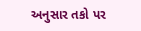અનુસાર તકો પર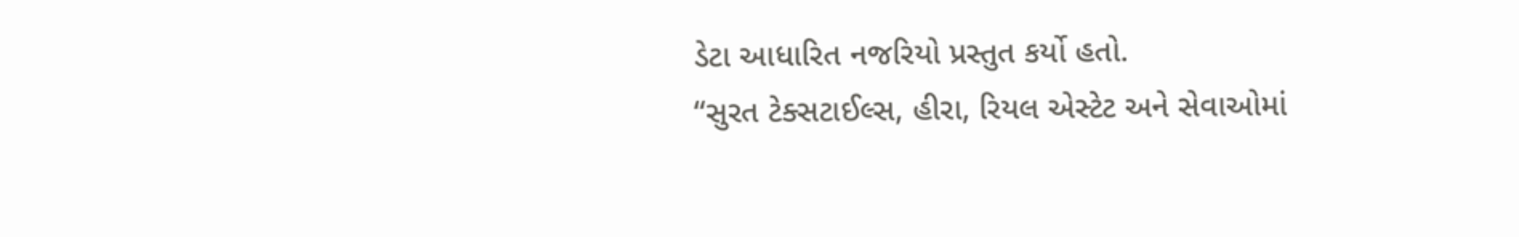ડેટા આધારિત નજરિયો પ્રસ્તુત કર્યો હતો.
“સુરત ટેક્સટાઈલ્સ, હીરા, રિયલ એસ્ટેટ અને સેવાઓમાં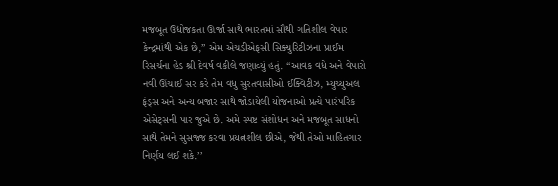મજબૂત ઉદ્યોજકતા ઊર્જા સાથે ભારતમાં સૌથી ગતિશીલ વેપાર કેન્દ્રમાંથી એક છે,’’ એમ એચડીએફસી સિક્યુરિટીઝના પ્રાઈમ રિસર્ચના હેડ શ્રી દેવર્ષ વકીલે જણાવ્યું હતું. “આવક વધે અને વેપારો નવી ઊંચાઈ સર કરે તેમ વધુ સુરતવાસીઓ ઈક્વિટીઝ, મ્યુચ્યુઅલ ફંડ્સ અને અન્ય બજાર સાથે જોડાયેલી યોજનાઓ પ્રત્યે પારંપરિક એસેટ્સની પાર જુએ છે. અમે સ્પષ્ટ સંશોધન અને મજબૂત સાધનો સાથે તેમને સુસજ્જ કરવા પ્રયત્નશીલ છીએ, જેથી તેઓ માહિતગાર નિર્ણય લઈ શકે.’’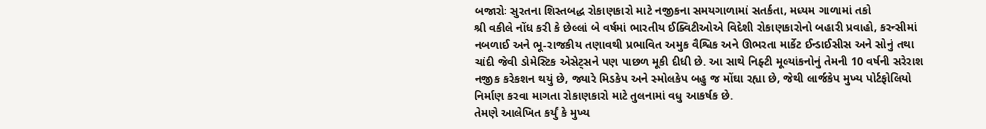બજારોઃ સુરતના શિસ્તબદ્ધ રોકાણકારો માટે નજીકના સમયગાળામાં સતર્કતા, મધ્યમ ગાળામાં તકો
શ્રી વકીલે નોંધ કરી કે છેલ્લાં બે વર્ષમાં ભારતીય ઈક્વિટીઓએ વિદેશી રોકાણકારોનો બહારી પ્રવાહો, કરન્સીમાં નબળાઈ અને ભૂ-રાજકીય તણાવથી પ્રભાવિત અમુક વૈશ્વિક અને ઊભરતા માર્કેટ ઈન્ડાઈસીસ અને સોનું તથા ચાંદી જેવી ડોમેસ્ટિક એસેટ્સને પણ પાછળ મૂકી દીધી છે. આ સાથે નિફ્ટી મૂલ્યાંકનોનું તેમની 10 વર્ષની સરેરાશ નજીક કરેકશન થયું છે, જ્યારે મિડકેપ અને સ્મોલકેપ બહુ જ મોંઘા રહ્યા છે, જેથી લાર્જકેપ મુખ્ય પોર્ટફોલિયો નિર્માણ કરવા માગતા રોકાણકારો માટે તુલનામાં વધુ આકર્ષક છે.
તેમણે આલેખિત કર્યું કે મુખ્ય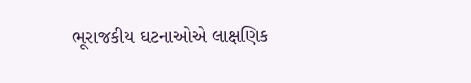ભૂરાજકીય ઘટનાઓએ લાક્ષણિક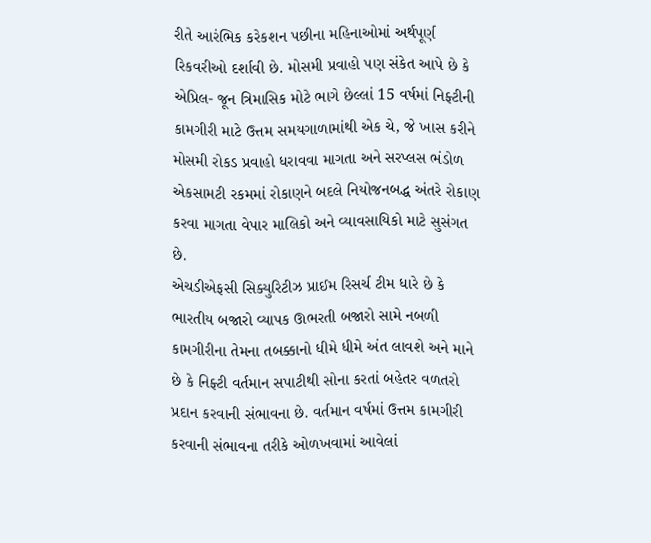રીતે આરંભિક કરેકશન પછીના મહિનાઓમાં અર્થપૂર્ણ રિકવરીઓ દર્શાવી છે. મોસમી પ્રવાહો પણ સંકેત આપે છે કે એપ્રિલ- જૂન ત્રિમાસિક મોટે ભાગે છેલ્લાં 15 વર્ષમાં નિફ્ટીની કામગીરી માટે ઉત્તમ સમયગાળામાંથી એક ચે, જે ખાસ કરીને મોસમી રોકડ પ્રવાહો ધરાવવા માગતા અને સરપ્લસ ભંડોળ એકસામટી રકમમાં રોકાણને બદલે નિયોજનબદ્ધ અંતરે રોકાણ કરવા માગતા વેપાર માલિકો અને વ્યાવસાયિકો માટે સુસંગત છે.
એચડીએફસી સિક્યુરિટીઝ પ્રાઈમ રિસર્ચ ટીમ ધારે છે કે ભારતીય બજારો વ્યાપક ઊભરતી બજારો સામે નબળી કામગીરીના તેમના તબક્કાનો ધીમે ધીમે અંત લાવશે અને માને છે કે નિફ્ટી વર્તમાન સપાટીથી સોના કરતાં બહેતર વળતરો પ્રદાન કરવાની સંભાવના છે. વર્તમાન વર્ષમાં ઉત્તમ કામગીરી કરવાની સંભાવના તરીકે ઓળખવામાં આવેલાં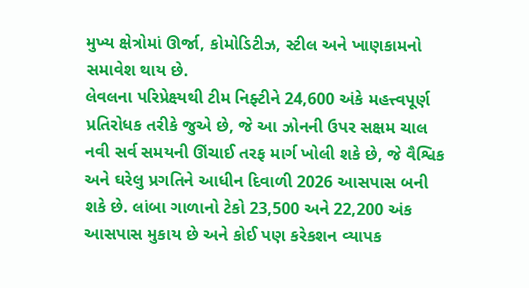મુખ્ય ક્ષેત્રોમાં ઊર્જા, કોમોડિટીઝ, સ્ટીલ અને ખાણકામનો સમાવેશ થાય છે.
લેવલના પરિપ્રેક્ષ્યથી ટીમ નિફ્ટીને 24,600 અંકે મહત્ત્વપૂર્ણ પ્રતિરોધક તરીકે જુએ છે, જે આ ઝોનની ઉપર સક્ષમ ચાલ નવી સર્વ સમયની ઊંચાઈ તરફ માર્ગ ખોલી શકે છે, જે વૈશ્વિક અને ઘરેલુ પ્રગતિને આધીન દિવાળી 2026 આસપાસ બની શકે છે. લાંબા ગાળાનો ટેકો 23,500 અને 22,200 અંક આસપાસ મુકાય છે અને કોઈ પણ કરેકશન વ્યાપક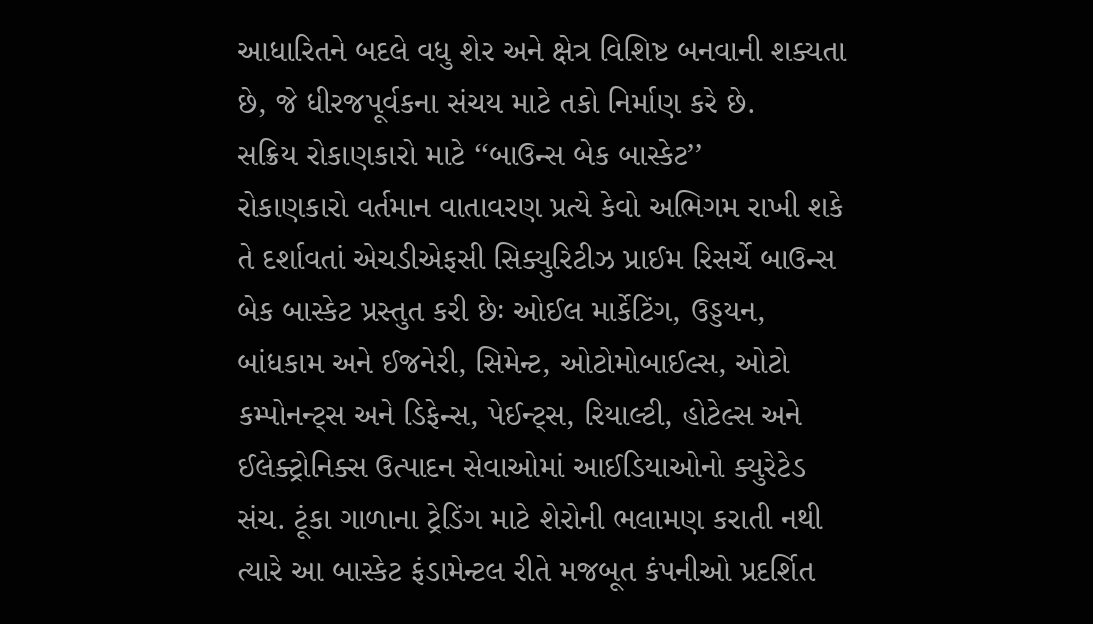આધારિતને બદલે વધુ શેર અને ક્ષેત્ર વિશિષ્ટ બનવાની શક્યતા છે, જે ધીરજપૂર્વકના સંચય માટે તકો નિર્માણ કરે છે.
સક્રિય રોકાણકારો માટે ‘‘બાઉન્સ બેક બાસ્કેટ’’
રોકાણકારો વર્તમાન વાતાવરણ પ્રત્યે કેવો અભિગમ રાખી શકે તે દર્શાવતાં એચડીએફસી સિક્યુરિટીઝ પ્રાઈમ રિસર્ચે બાઉન્સ બેક બાસ્કેટ પ્રસ્તુત કરી છેઃ ઓઈલ માર્કેટિંગ, ઉડ્ડયન, બાંધકામ અને ઈજનેરી, સિમેન્ટ, ઓટોમોબાઈલ્સ, ઓટો કમ્પોનન્ટ્સ અને ડિફેન્સ, પેઈન્ટ્સ, રિયાલ્ટી, હોટેલ્સ અને ઈલેક્ટ્રોનિક્સ ઉત્પાદન સેવાઓમાં આઈડિયાઓનો ક્યુરેટેડ સંચ. ટૂંકા ગાળાના ટ્રેડિંગ માટે શેરોની ભલામણ કરાતી નથી ત્યારે આ બાસ્કેટ ફંડામેન્ટલ રીતે મજબૂત કંપનીઓ પ્રદર્શિત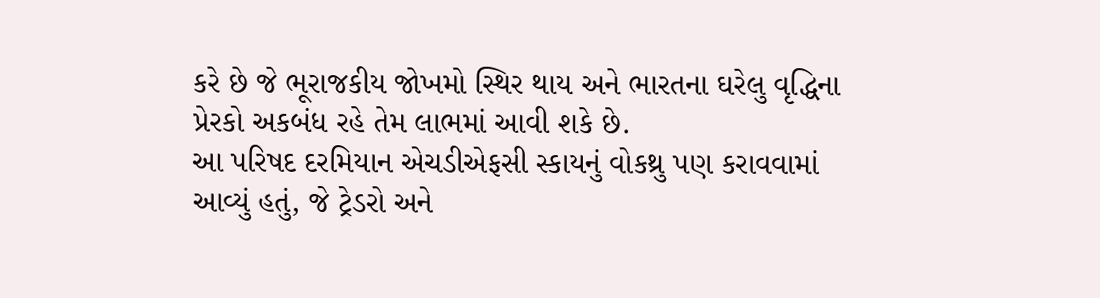કરે છે જે ભૂરાજકીય જોખમો સ્થિર થાય અને ભારતના ઘરેલુ વૃદ્ધિના પ્રેરકો અકબંધ રહે તેમ લાભમાં આવી શકે છે.
આ પરિષદ દરમિયાન એચડીએફસી સ્કાયનું વોકથ્રુ પણ કરાવવામાં આવ્યું હતું, જે ટ્રેડરો અને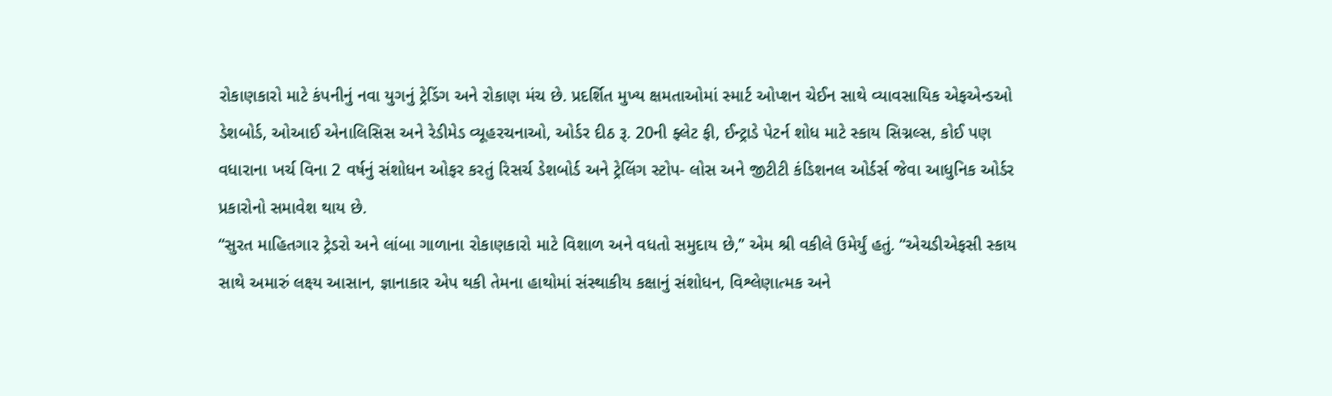રોકાણકારો માટે કંપનીનું નવા યુગનું ટ્રેડિંગ અને રોકાણ મંચ છે. પ્રદર્શિત મુખ્ય ક્ષમતાઓમાં સ્માર્ટ ઓપ્શન ચેઈન સાથે વ્યાવસાયિક એફએન્ડઓ ડેશબોર્ડ, ઓઆઈ એનાલિસિસ અને રેડીમેડ વ્યૂહરચનાઓ, ઓર્ડર દીઠ રૂ. 20ની ફ્લેટ ફી, ઈન્ટ્રાડે પેટર્ન શોધ માટે સ્કાય સિગ્નલ્સ, કોઈ પણ વધારાના ખર્ચ વિના 2 વર્ષનું સંશોધન ઓફર કરતું રિસર્ચ ડેશબોર્ડ અને ટ્રેલિંગ સ્ટોપ- લોસ અને જીટીટી કંડિશનલ ઓર્ડર્સ જેવા આધુનિક ઓર્ડર પ્રકારોનો સમાવેશ થાય છે.
“સુરત માહિતગાર ટ્રેડરો અને લાંબા ગાળાના રોકાણકારો માટે વિશાળ અને વધતો સમુદાય છે,’’ એમ શ્રી વકીલે ઉમેર્યું હતું. “એચડીએફસી સ્કાય સાથે અમારું લક્ષ્ય આસાન, જ્ઞાનાકાર એપ થકી તેમના હાથોમાં સંસ્થાકીય કક્ષાનું સંશોધન, વિશ્લેણાત્મક અને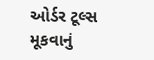ઓર્ડર ટૂલ્સ મૂકવાનું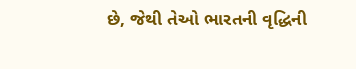છે, જેથી તેઓ ભારતની વૃદ્ધિની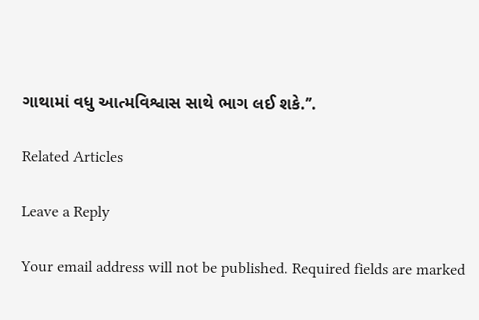ગાથામાં વધુ આત્મવિશ્વાસ સાથે ભાગ લઈ શકે.’’.

Related Articles

Leave a Reply

Your email address will not be published. Required fields are marked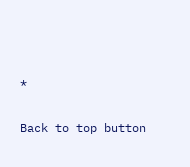*

Back to top button